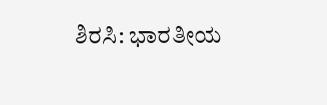ಶಿರಸಿ: ಭಾರತೀಯ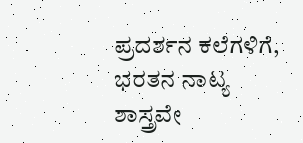ಪ್ರದರ್ಶನ ಕಲೆಗಳಿಗೆ, ಭರತನ ನಾಟ್ಯ ಶಾಸ್ತ್ರವೇ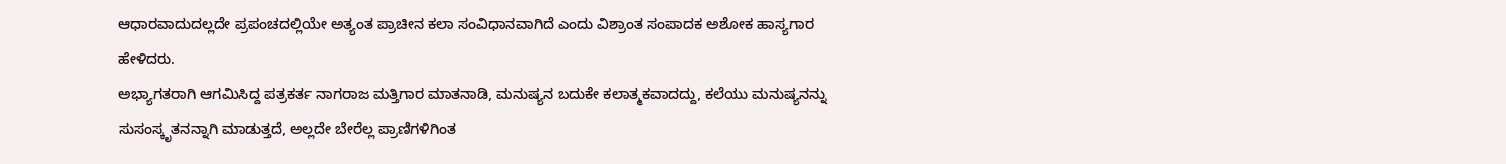ಆಧಾರವಾದುದಲ್ಲದೇ ಪ್ರಪಂಚದಲ್ಲಿಯೇ ಅತ್ಯಂತ ಪ್ರಾಚೀನ ಕಲಾ ಸಂವಿಧಾನವಾಗಿದೆ ಎಂದು ವಿಶ್ರಾಂತ ಸಂಪಾದಕ ಅಶೋಕ ಹಾಸ್ಯಗಾರ ಹೇಳಿದರು.
ಅಭ್ಯಾಗತರಾಗಿ ಆಗಮಿಸಿದ್ದ ಪತ್ರಕರ್ತ ನಾಗರಾಜ ಮತ್ತಿಗಾರ ಮಾತನಾಡಿ, ಮನುಷ್ಯನ ಬದುಕೇ ಕಲಾತ್ಮಕವಾದದ್ದು, ಕಲೆಯು ಮನುಷ್ಯನನ್ನು ಸುಸಂಸ್ಕೃತನನ್ನಾಗಿ ಮಾಡುತ್ತದೆ, ಅಲ್ಲದೇ ಬೇರೆಲ್ಲ ಪ್ರಾಣಿಗಳಿಗಿಂತ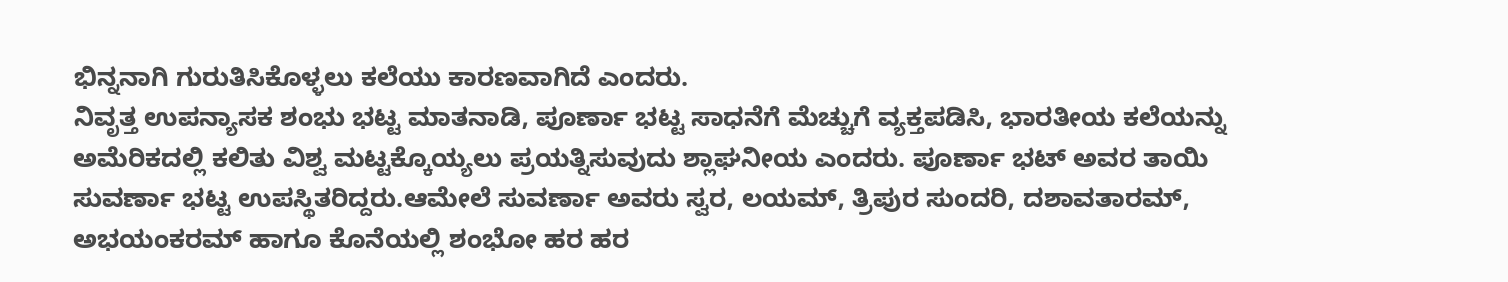ಭಿನ್ನನಾಗಿ ಗುರುತಿಸಿಕೊಳ್ಳಲು ಕಲೆಯು ಕಾರಣವಾಗಿದೆ ಎಂದರು.
ನಿವೃತ್ತ ಉಪನ್ಯಾಸಕ ಶಂಭು ಭಟ್ಟ ಮಾತನಾಡಿ, ಪೂರ್ಣಾ ಭಟ್ಟ ಸಾಧನೆಗೆ ಮೆಚ್ಚುಗೆ ವ್ಯಕ್ತಪಡಿಸಿ, ಭಾರತೀಯ ಕಲೆಯನ್ನು ಅಮೆರಿಕದಲ್ಲಿ ಕಲಿತು ವಿಶ್ವ ಮಟ್ಟಕ್ಕೊಯ್ಯಲು ಪ್ರಯತ್ನಿಸುವುದು ಶ್ಲಾಘನೀಯ ಎಂದರು. ಪೂರ್ಣಾ ಭಟ್ ಅವರ ತಾಯಿ ಸುವರ್ಣಾ ಭಟ್ಟ ಉಪಸ್ಥಿತರಿದ್ದರು.ಆಮೇಲೆ ಸುವರ್ಣಾ ಅವರು ಸ್ವರ, ಲಯಮ್, ತ್ರಿಪುರ ಸುಂದರಿ, ದಶಾವತಾರಮ್, ಅಭಯಂಕರಮ್ ಹಾಗೂ ಕೊನೆಯಲ್ಲಿ ಶಂಭೋ ಹರ ಹರ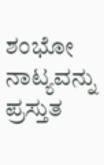ಶಂಭೋ ನಾಟ್ಯವನ್ನು ಪ್ರಸ್ತುತ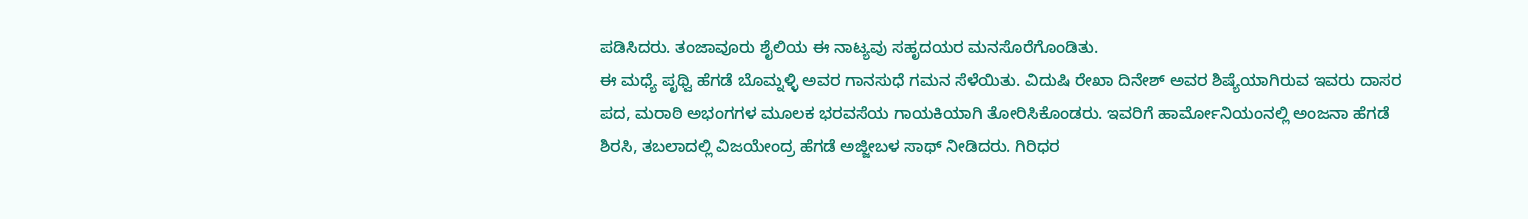ಪಡಿಸಿದರು. ತಂಜಾವೂರು ಶೈಲಿಯ ಈ ನಾಟ್ಯವು ಸಹೃದಯರ ಮನಸೊರೆಗೊಂಡಿತು.
ಈ ಮಧ್ಯೆ ಪೃಥ್ವಿ ಹೆಗಡೆ ಬೊಮ್ನಳ್ಳಿ ಅವರ ಗಾನಸುಧೆ ಗಮನ ಸೆಳೆಯಿತು. ವಿದುಷಿ ರೇಖಾ ದಿನೇಶ್ ಅವರ ಶಿಷ್ಯೆಯಾಗಿರುವ ಇವರು ದಾಸರ ಪದ, ಮರಾಠಿ ಅಭಂಗಗಳ ಮೂಲಕ ಭರವಸೆಯ ಗಾಯಕಿಯಾಗಿ ತೋರಿಸಿಕೊಂಡರು. ಇವರಿಗೆ ಹಾರ್ಮೋನಿಯಂನಲ್ಲಿ ಅಂಜನಾ ಹೆಗಡೆ ಶಿರಸಿ, ತಬಲಾದಲ್ಲಿ ವಿಜಯೇಂದ್ರ ಹೆಗಡೆ ಅಜ್ಜೀಬಳ ಸಾಥ್ ನೀಡಿದರು. ಗಿರಿಧರ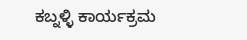ಕಬ್ನಳ್ಳಿ ಕಾರ್ಯಕ್ರಮ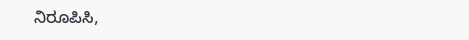ನಿರೂಪಿಸಿ,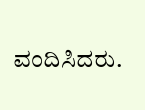ವಂದಿಸಿದರು.